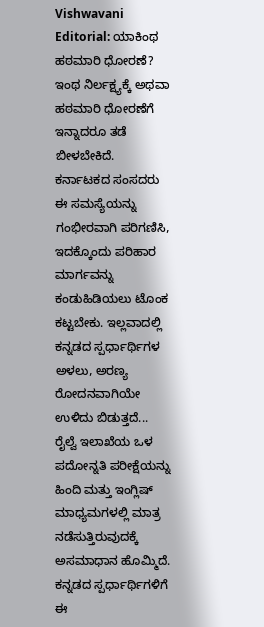Vishwavani Editorial: ಯಾಕಿಂಥ ಹಠಮಾರಿ ಧೋರಣೆ?
ಇಂಥ ನಿರ್ಲಕ್ಷ್ಯಕ್ಕೆ ಅಥವಾ ಹಠಮಾರಿ ಧೋರಣೆಗೆ ಇನ್ನಾದರೂ ತಡೆ ಬೀಳಬೇಕಿದೆ. ಕರ್ನಾಟಕದ ಸಂಸದರು ಈ ಸಮಸ್ಯೆಯನ್ನು ಗಂಭೀರವಾಗಿ ಪರಿಗಣಿಸಿ, ಇದಕ್ಕೊಂದು ಪರಿಹಾರ ಮಾರ್ಗವನ್ನು ಕಂಡುಹಿಡಿಯಲು ಟೊಂಕ ಕಟ್ಟಬೇಕು. ಇಲ್ಲವಾದಲ್ಲಿ ಕನ್ನಡದ ಸ್ಪರ್ಧಾರ್ಥಿಗಳ ಅಳಲು, ಅರಣ್ಯ ರೋದನವಾಗಿಯೇ ಉಳಿದು ಬಿಡುತ್ತದೆ...
ರೈಲ್ವೆ ಇಲಾಖೆಯ ಒಳ ಪದೋನ್ನತಿ ಪರೀಕ್ಷೆಯನ್ನು ಹಿಂದಿ ಮತ್ತು ಇಂಗ್ಲಿಷ್ ಮಾಧ್ಯಮಗಳಲ್ಲಿ ಮಾತ್ರ ನಡೆಸುತ್ತಿರುವುದಕ್ಕೆ ಅಸಮಾಧಾನ ಹೊಮ್ಮಿದೆ. ಕನ್ನಡದ ಸ್ಪರ್ಧಾರ್ಥಿಗಳಿಗೆ ಈ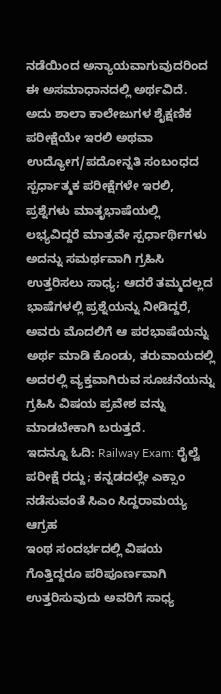ನಡೆಯಿಂದ ಅನ್ಯಾಯವಾಗುವುದರಿಂದ ಈ ಅಸಮಾಧಾನದಲ್ಲಿ ಅರ್ಥವಿದೆ. ಅದು ಶಾಲಾ ಕಾಲೇಜುಗಳ ಶೈಕ್ಷಣಿಕ ಪರೀಕ್ಷೆಯೇ ಇರಲಿ ಅಥವಾ ಉದ್ಯೋಗ/ಪದೋನ್ನತಿ ಸಂಬಂಧದ ಸ್ಪರ್ಧಾತ್ಮಕ ಪರೀಕ್ಷೆಗಳೇ ಇರಲಿ, ಪ್ರಶ್ನೆಗಳು ಮಾತೃಭಾಷೆಯಲ್ಲಿ ಲಭ್ಯವಿದ್ದರೆ ಮಾತ್ರವೇ ಸ್ಪರ್ಧಾರ್ಥಿಗಳು ಅದನ್ನು ಸಮರ್ಥವಾಗಿ ಗ್ರಹಿಸಿ ಉತ್ತರಿಸಲು ಸಾಧ್ಯ; ಆದರೆ ತಮ್ಮದಲ್ಲದ ಭಾಷೆಗಳಲ್ಲಿ ಪ್ರಶ್ನೆಯನ್ನು ನೀಡಿದ್ದರೆ, ಅವರು ಮೊದಲಿಗೆ ಆ ಪರಭಾಷೆಯನ್ನು ಅರ್ಥ ಮಾಡಿ ಕೊಂಡು, ತರುವಾಯದಲ್ಲಿ ಅದರಲ್ಲಿ ವ್ಯಕ್ತವಾಗಿರುವ ಸೂಚನೆಯನ್ನು ಗ್ರಹಿಸಿ ವಿಷಯ ಪ್ರವೇಶ ವನ್ನು ಮಾಡಬೇಕಾಗಿ ಬರುತ್ತದೆ.
ಇದನ್ನೂ ಓದಿ: Railway Exam: ರೈಲ್ವೆ ಪರೀಕ್ಷೆ ರದ್ದು; ಕನ್ನಡದಲ್ಲೇ ಎಕ್ಸಾಂ ನಡೆಸುವಂತೆ ಸಿಎಂ ಸಿದ್ದರಾಮಯ್ಯ ಆಗ್ರಹ
ಇಂಥ ಸಂದರ್ಭದಲ್ಲಿ ವಿಷಯ ಗೊತ್ತಿದ್ದರೂ ಪರಿಪೂರ್ಣವಾಗಿ ಉತ್ತರಿಸುವುದು ಅವರಿಗೆ ಸಾಧ್ಯ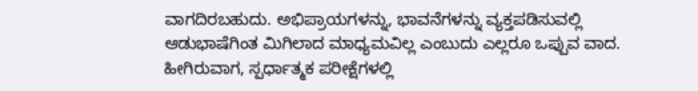ವಾಗದಿರಬಹುದು. ಅಭಿಪ್ರಾಯಗಳನ್ನು, ಭಾವನೆಗಳನ್ನು ವ್ಯಕ್ತಪಡಿಸುವಲ್ಲಿ ಆಡುಭಾಷೆಗಿಂತ ಮಿಗಿಲಾದ ಮಾಧ್ಯಮವಿಲ್ಲ ಎಂಬುದು ಎಲ್ಲರೂ ಒಪ್ಪುವ ವಾದ.
ಹೀಗಿರುವಾಗ, ಸ್ಪರ್ಧಾತ್ಮಕ ಪರೀಕ್ಷೆಗಳಲ್ಲಿ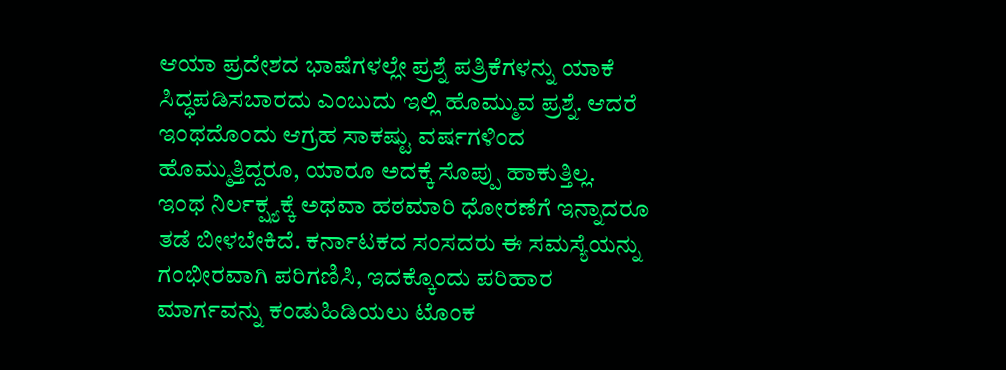ಆಯಾ ಪ್ರದೇಶದ ಭಾಷೆಗಳಲ್ಲೇ ಪ್ರಶ್ನೆ ಪತ್ರಿಕೆಗಳನ್ನು ಯಾಕೆ ಸಿದ್ಧಪಡಿಸಬಾರದು ಎಂಬುದು ಇಲ್ಲಿ ಹೊಮ್ಮುವ ಪ್ರಶ್ನೆ. ಆದರೆ ಇಂಥದೊಂದು ಆಗ್ರಹ ಸಾಕಷ್ಟು ವರ್ಷಗಳಿಂದ ಹೊಮ್ಮುತ್ತಿದ್ದರೂ, ಯಾರೂ ಅದಕ್ಕೆ ಸೊಪ್ಪು ಹಾಕುತ್ತಿಲ್ಲ.
ಇಂಥ ನಿರ್ಲಕ್ಷ್ಯಕ್ಕೆ ಅಥವಾ ಹಠಮಾರಿ ಧೋರಣೆಗೆ ಇನ್ನಾದರೂ ತಡೆ ಬೀಳಬೇಕಿದೆ. ಕರ್ನಾಟಕದ ಸಂಸದರು ಈ ಸಮಸ್ಯೆಯನ್ನು ಗಂಭೀರವಾಗಿ ಪರಿಗಣಿಸಿ, ಇದಕ್ಕೊಂದು ಪರಿಹಾರ ಮಾರ್ಗವನ್ನು ಕಂಡುಹಿಡಿಯಲು ಟೊಂಕ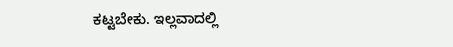ಕಟ್ಟಬೇಕು. ಇಲ್ಲವಾದಲ್ಲಿ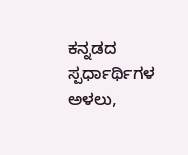ಕನ್ನಡದ ಸ್ಪರ್ಧಾರ್ಥಿಗಳ ಅಳಲು,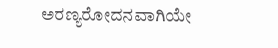ಅರಣ್ಯರೋದನವಾಗಿಯೇ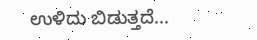ಉಳಿದು ಬಿಡುತ್ತದೆ...